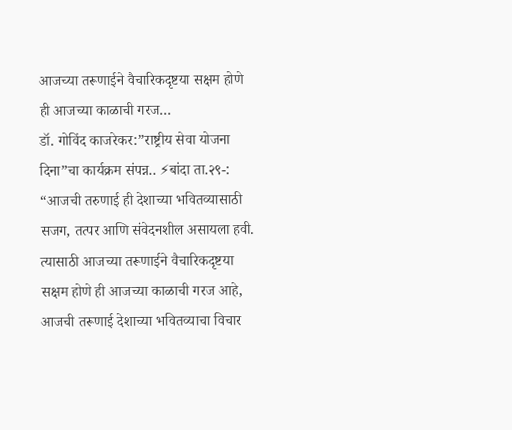आजच्या तरूणाईने वैचारिकदृष्टया सक्षम होणे ही आजच्या काळाची गरज…
डॉ. गोविंद काजरेकर:”राष्ट्रीय सेवा योजना दिना”चा कार्यक्रम संपन्न.. ⚡बांदा ता.२९-: “आजची तरुणाई ही देशाच्या भवितव्यासाठी सजग, तत्पर आणि संवेदनशील असायला हवी. त्यासाठी आजच्या तरूणाईने वैचारिकदृष्टया सक्षम होणे ही आजच्या काळाची गरज आहे, आजची तरूणाई देशाच्या भवितव्याचा विचार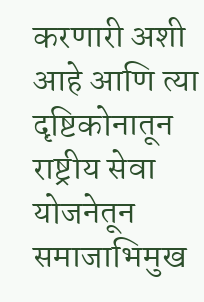करणारी अशी आहे आणि त्या दृष्टिकोनातून राष्ट्रीय सेवा योजनेतून समाजाभिमुख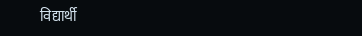विद्यार्थी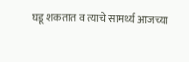घडू शकतात व त्याचे सामर्थ्य आजच्या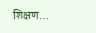शिक्षण…